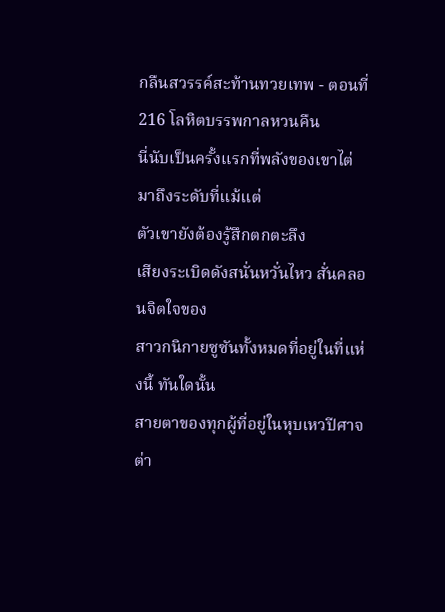กลืนสวรรค์สะท้านทวยเทพ - ตอนที่ 216 โลหิตบรรพกาลหวนคืน
นี่นับเป็นครั้งแรกที่พลังของเขาไต่มาถึงระดับที่แม้แต่
ตัวเขายังต้องรู้สึกตกตะลึง
เสียงระเบิดดังสนั่นหวั่นไหว สั่นคลอนจิตใจของ
สาวกนิกายซูซันทั้งหมดที่อยู่ในที่แห่งนี้ ทันใดนั้น
สายตาของทุกผู้ที่อยู่ในหุบเหวปีศาจต่า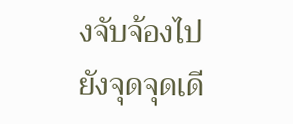งจับจ้องไป
ยังจุดจุดเดี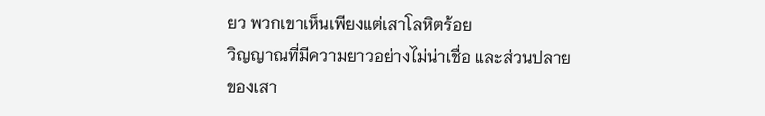ยว พวกเขาเห็นเพียงแต่เสาโลหิตร้อย
วิญญาณที่มีความยาวอย่างไม่น่าเชื่อ และส่วนปลาย
ของเสา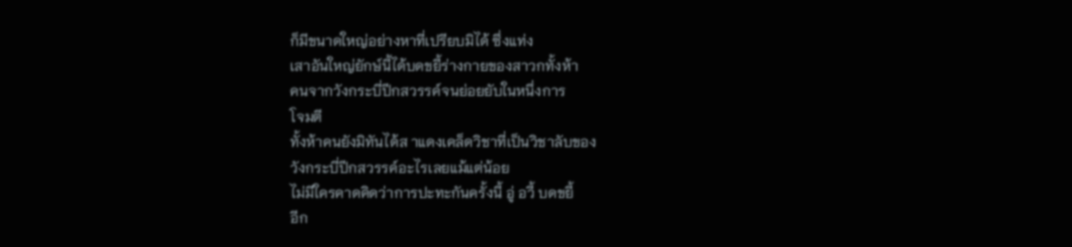ก็มีขนาดใหญ่อย่างหาที่เปรียบมิได้ ซึ่งแท่ง
เสาอันใหญ่ยักษ์นี้ได้บดขยี้ร่างกายของสาวกทั้งห้า
คนจากวังกระบี่ปีกสวรรค์จนย่อยยับในหนึ่งการ
โจมตี
ทั้งห้าคนยังมิทันได้ส าแดงเคล็ดวิชาที่เป็นวิชาลับของ
วังกระบี่ปีกสวรรค์อะไรเลยแม้แต่น้อย
ไม่มีใครคาดคิดว่าการปะทะกันครั้งนี้ อู่ อวี้ บดขยี้
อีก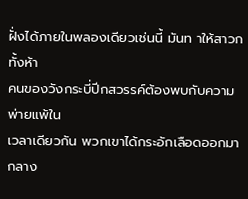ฝั่งได้ภายในพลองเดียวเช่นนี้ มันท าให้สาวกทั้งห้า
คนของวังกระบี่ปีกสวรรค์ต้องพบกับความพ่ายแพ้ใน
เวลาเดียวกัน พวกเขาได้กระอักเลือดออกมากลาง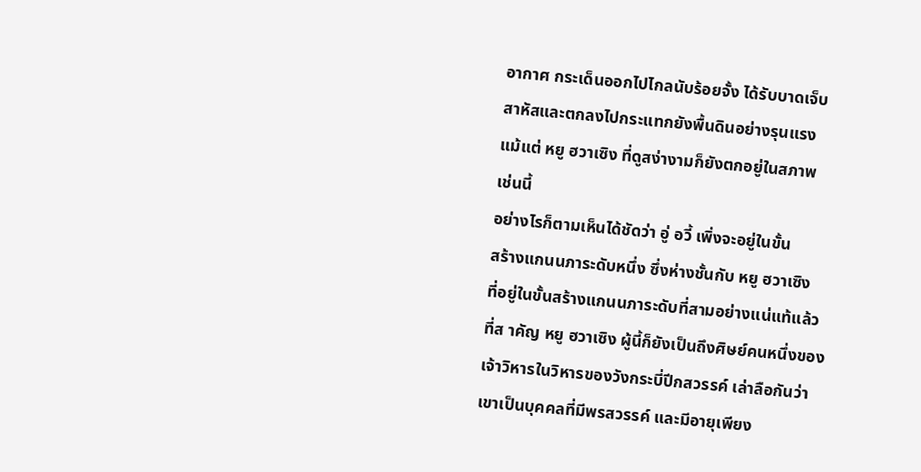อากาศ กระเด็นออกไปไกลนับร้อยจั้ง ได้รับบาดเจ็บ
สาหัสและตกลงไปกระแทกยังพื้นดินอย่างรุนแรง
แม้แต่ หยู ฮวาเซิง ที่ดูสง่างามก็ยังตกอยู่ในสภาพ
เช่นนี้
อย่างไรก็ตามเห็นได้ชัดว่า อู่ อวี้ เพิ่งจะอยู่ในขั้น
สร้างแกนนภาระดับหนึ่ง ซึ่งห่างชั้นกับ หยู ฮวาเซิง
ที่อยู่ในขั้นสร้างแกนนภาระดับที่สามอย่างแน่แท้แล้ว
ที่ส าคัญ หยู ฮวาเซิง ผู้นี้ก็ยังเป็นถึงศิษย์คนหนึ่งของ
เจ้าวิหารในวิหารของวังกระบี่ปีกสวรรค์ เล่าลือกันว่า
เขาเป็นบุคคลที่มีพรสวรรค์ และมีอายุเพียง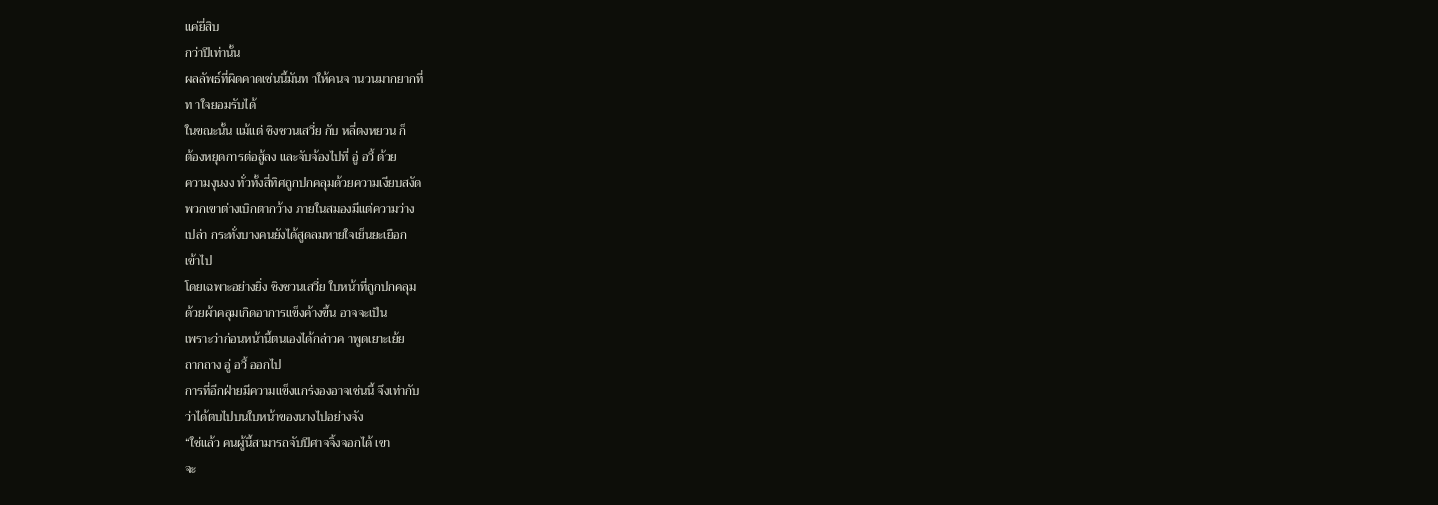แค่ยี่สิบ
กว่าปีเท่านั้น
ผลลัพธ์ที่ผิดคาดเช่นนี้มันท าให้คนจ านวนมากยากที่
ท าใจยอมรับได้
ในขณะนั้น แม้แต่ ชิงชวนเสวี่ย กับ หลี่ตงหยวน ก็
ต้องหยุดการต่อสู้ลง และจับจ้องไปที่ อู่ อวี้ ด้วย
ความงุนงง ทั่วทั้งสี่ทิศถูกปกคลุมด้วยความเงียบสงัด
พวกเขาต่างเบิกตากว้าง ภายในสมองมีแต่ความว่าง
เปล่า กระทั่งบางคนยังได้สูดลมหายใจเย็นยะเยือก
เข้าไป
โดยเฉพาะอย่างยิ่ง ชิงชวนเสวี่ย ใบหน้าที่ถูกปกคลุม
ด้วยผ้าคลุมเกิดอาการแข็งค้างขึ้น อาจจะเป็น
เพราะว่าก่อนหน้านี้ตนเองได้กล่าวค าพูดเยาะเย้ย
ถากถาง อู่ อวี้ ออกไป
การที่อีกฝ่ายมีความแข็งแกร่งองอาจเช่นนี้ จึงเท่ากับ
ว่าได้ตบไปบนใบหน้าของนางไปอย่างจัง
“ใช่แล้ว คนผู้นี้สามารถจับปีศาจจิ้งจอกได้ เขา
จะ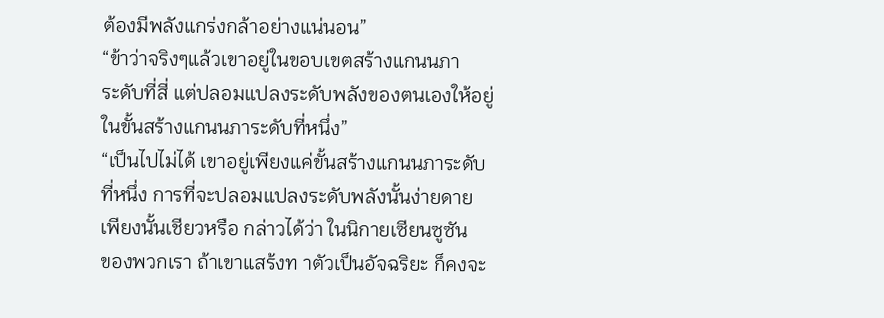ต้องมีพลังแกร่งกล้าอย่างแน่นอน”
“ข้าว่าจริงๆแล้วเขาอยู่ในขอบเขตสร้างแกนนภา
ระดับที่สี่ แต่ปลอมแปลงระดับพลังของตนเองให้อยู่
ในขั้นสร้างแกนนภาระดับที่หนึ่ง”
“เป็นไปไม่ได้ เขาอยู่เพียงแค่ขั้นสร้างแกนนภาระดับ
ที่หนึ่ง การที่จะปลอมแปลงระดับพลังนั้นง่ายดาย
เพียงนั้นเชียวหรือ กล่าวได้ว่า ในนิกายเซียนซูซัน
ของพวกเรา ถ้าเขาแสร้งท าตัวเป็นอัจฉริยะ ก็คงจะ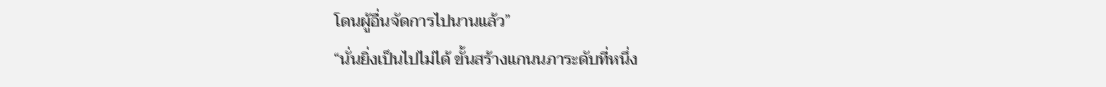โดนผู้อื่นจัดการไปนานแล้ว”
“นั่นยิ่งเป็นไปไม่ได้ ขั้นสร้างแกนนภาระดับที่หนึ่ง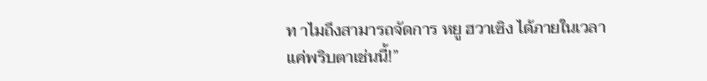ท าไมถึงสามารถจัดการ หยู ฮวาเซิง ได้ภายในเวลา
แค่พริบตาเช่นนี้!”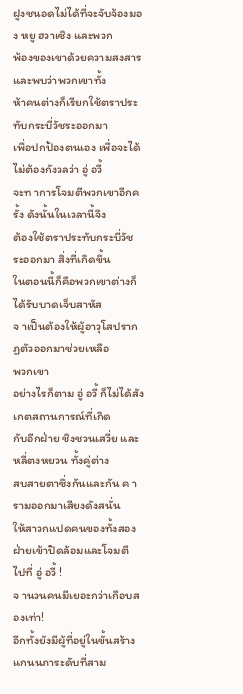ฝูงชนอดไม่ได้ที่จะจับจ้องมอง หยู ฮวาเซิง และพวก
พ้องของเขาด้วยความสงสาร และพบว่าพวกเขาทั้ง
ห้าคนต่างก็เรียกใช้ตราประทับกระบี่วัชระออกมา
เพื่อปกป้องตนเอง เพื่อจะได้ไม่ต้องกังวลว่า อู่ อวี้
จะท าการโจมตีพวกเขาอีกครั้ง ดังนั้นในเวลานี้จึง
ต้องใช้ตราประทับกระบี่วัชระออกมา สิ่งที่เกิดขึ้น
ในตอนนี้ก็คือพวกเขาต่างก็ได้รับบาดเจ็บสาหัส
จ าเป็นต้องให้ผู้อาวุโสปรากฏตัวออกมาช่วยเหลือ
พวกเขา
อย่างไรก็ตาม อู่ อวี้ ก็ไม่ได้สังเกตสถานการณ์ที่เกิด
กับอีกฝ่าย ชิงชวนเสวี่ย และ หลี่ตงหยวน ทั้งคู่ต่าง
สบสายตาซึ่งกันและกัน ค ารามออกมาเสียงดังสนั่น
ให้สาวกแปดคนของทั้งสองฝ่ายเข้าปิดล้อมและโจมตี
ไปที่ อู่ อวี้ !
จ านวนคนมีเยอะกว่าเกือบสองเท่า!
อีกทั้งยังมีผู้ที่อยู่ในขั้นสร้างแกนนภาระดับที่สาม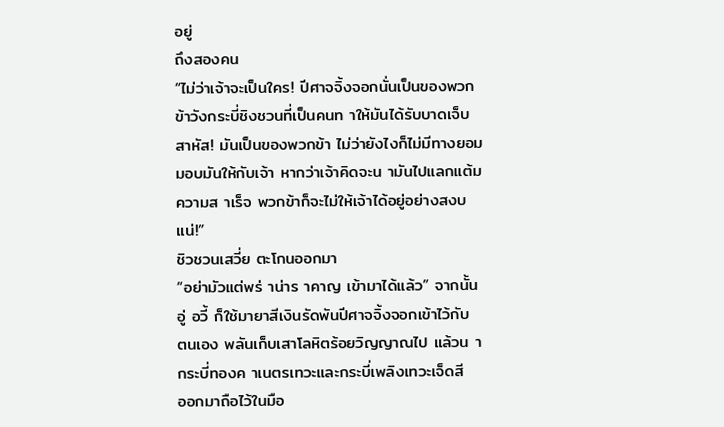อยู่
ถึงสองคน
“ไม่ว่าเจ้าจะเป็นใคร! ปีศาจจิ้งจอกนั่นเป็นของพวก
ข้าวังกระบี่ชิงชวนที่เป็นคนท าให้มันได้รับบาดเจ็บ
สาหัส! มันเป็นของพวกข้า ไม่ว่ายังไงก็ไม่มีทางยอม
มอบมันให้กับเจ้า หากว่าเจ้าคิดจะน ามันไปแลกแต้ม
ความส าเร็จ พวกข้าก็จะไม่ให้เจ้าได้อยู่อย่างสงบ
แน่!”
ชิวชวนเสวี่ย ตะโกนออกมา
“อย่ามัวแต่พร่ าน่าร าคาญ เข้ามาได้แล้ว” จากนั้น
อู่ อวี้ ก็ใช้มายาสีเงินรัดพันปีศาจจิ้งจอกเข้าไว้กับ
ตนเอง พลันเก็บเสาโลหิตร้อยวิญญาณไป แล้วน า
กระบี่ทองค าเนตรเทวะและกระบี่เพลิงเทวะเจ็ดสี
ออกมาถือไว้ในมือ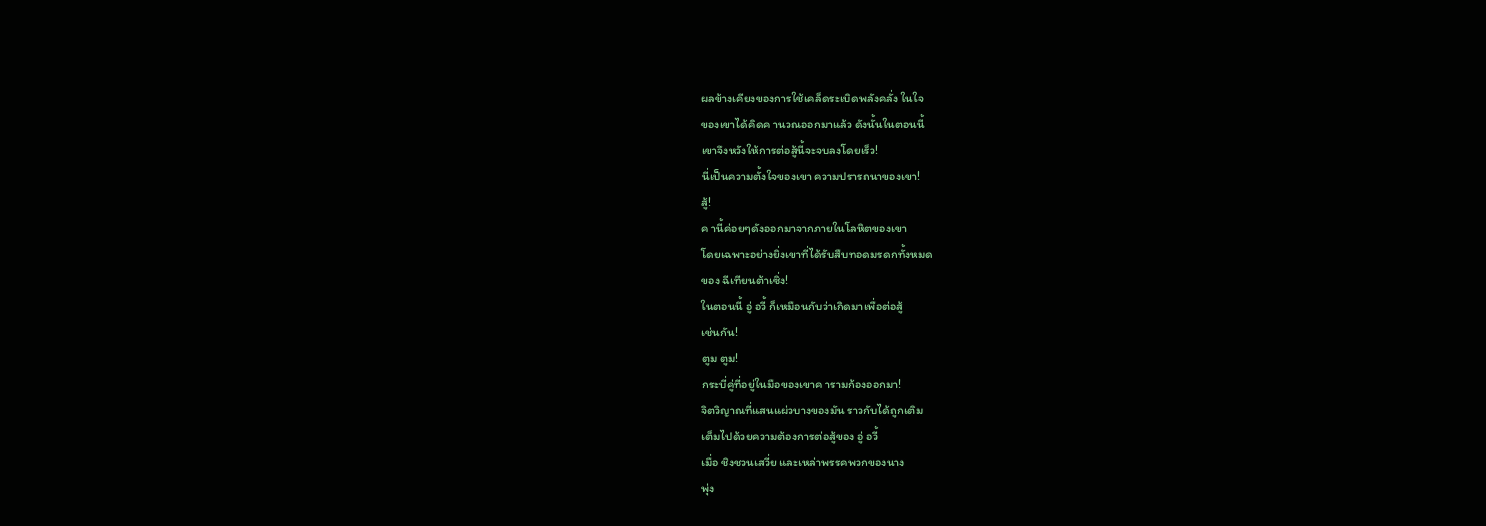ผลข้างเคียงของการใช้เคล็ดระเบิดพลังคลั่ง ในใจ
ของเขาได้คิดค านวณออกมาแล้ว ดังนั้นในตอนนี้
เขาจึงหวังให้การต่อสู้นี้จะจบลงโดยเร็ว!
นี่เป็นความตั้งใจของเขา ความปรารถนาของเขา!
สู้!
ค านี้ค่อยๆดังออกมาจากภายในโลหิตของเขา
โดยเฉพาะอย่างยิ่งเขาที่ได้รับสืบทอดมรดกทั้งหมด
ของ ฉีเทียนต้าเซิ่ง!
ในตอนนี้ อู่ อวี้ ก็เหมือนกับว่าเกิดมาเพื่อต่อสู้
เช่นกัน!
ตูม ตูม!
กระบี่คู่ที่อยู่ในมือของเขาค ารามก้องออกมา!
จิตวิญาณที่แสนแผ่วบางของมัน ราวกับได้ถูกเติม
เต็มไปด้วยความต้องการต่อสู้ของ อู่ อวี้
เมื่อ ชิงชวนเสวี่ย และเหล่าพรรคพวกของนาง
พุ่ง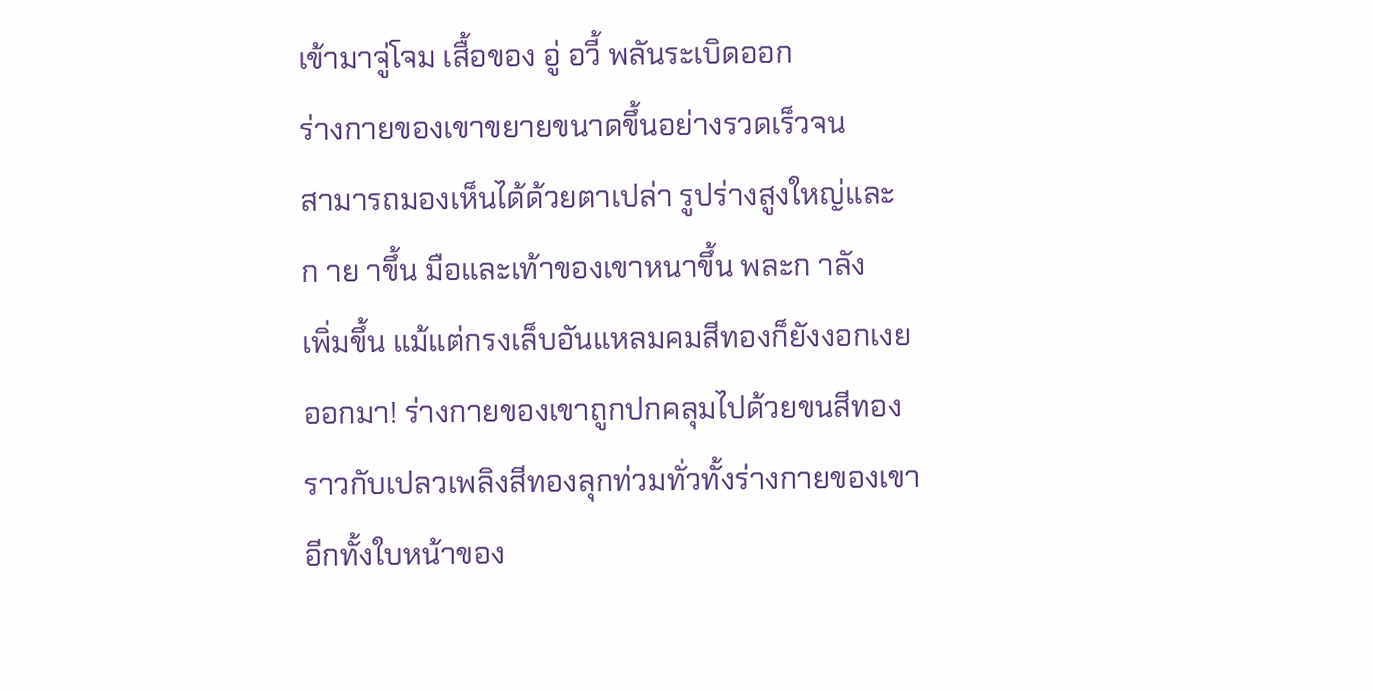เข้ามาจู่โจม เสื้อของ อู่ อวี้ พลันระเบิดออก
ร่างกายของเขาขยายขนาดขึ้นอย่างรวดเร็วจน
สามารถมองเห็นได้ด้วยตาเปล่า รูปร่างสูงใหญ่และ
ก าย าขึ้น มือและเท้าของเขาหนาขึ้น พละก าลัง
เพิ่มขึ้น แม้แต่กรงเล็บอันแหลมคมสีทองก็ยังงอกเงย
ออกมา! ร่างกายของเขาถูกปกคลุมไปด้วยขนสีทอง
ราวกับเปลวเพลิงสีทองลุกท่วมทั่วทั้งร่างกายของเขา
อีกทั้งใบหน้าของ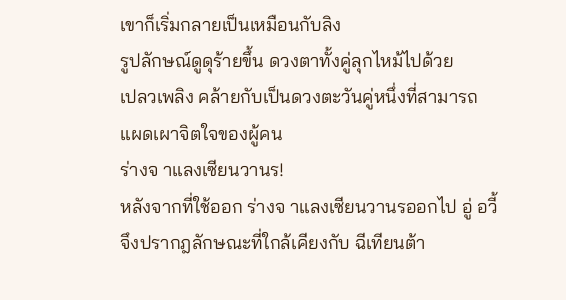เขาก็เริ่มกลายเป็นเหมือนกับลิง
รูปลักษณ์ดูดุร้ายขึ้น ดวงตาทั้งคู่ลุกไหม้ไปด้วย
เปลวเพลิง คล้ายกับเป็นดวงตะวันคู่หนึ่งที่สามารถ
แผดเผาจิตใจของผู้คน
ร่างจ าแลงเซียนวานร!
หลังจากที่ใช้ออก ร่างจ าแลงเซียนวานรออกไป อู่ อวี้
จึงปรากฎลักษณะที่ใกล้เคียงกับ ฉีเทียนต้า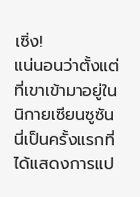เซิ่ง!
แน่นอนว่าตั้งแต่ที่เขาเข้ามาอยู่ในนิกายเซียนซูซัน
นี่เป็นครั้งแรกที่ได้แสดงการแป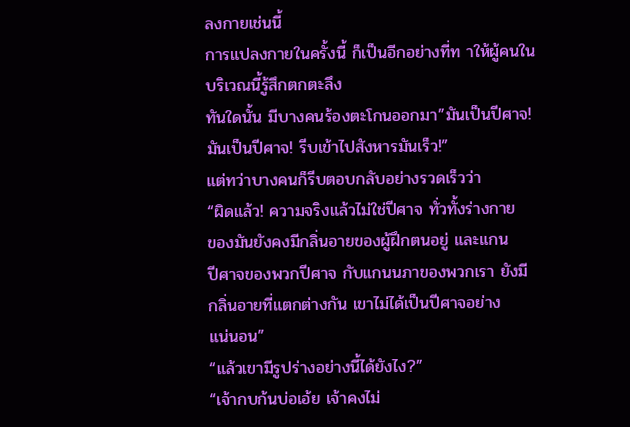ลงกายเช่นนี้
การแปลงกายในครั้งนี้ ก็เป็นอีกอย่างที่ท าให้ผู้คนใน
บริเวณนี้รู้สึกตกตะลึง
ทันใดนั้น มีบางคนร้องตะโกนออกมา”มันเป็นปีศาจ!
มันเป็นปีศาจ! รีบเข้าไปสังหารมันเร็ว!”
แต่ทว่าบางคนก็รีบตอบกลับอย่างรวดเร็วว่า
“ผิดแล้ว! ความจริงแล้วไม่ใช่ปีศาจ ทั่วทั้งร่างกาย
ของมันยังคงมีกลิ่นอายของผู้ฝึกตนอยู่ และแกน
ปีศาจของพวกปีศาจ กับแกนนภาของพวกเรา ยังมี
กลิ่นอายที่แตกต่างกัน เขาไม่ได้เป็นปีศาจอย่าง
แน่นอน”
“แล้วเขามีรูปร่างอย่างนี้ได้ยังไง?”
“เจ้ากบก้นบ่อเอ้ย เจ้าคงไม่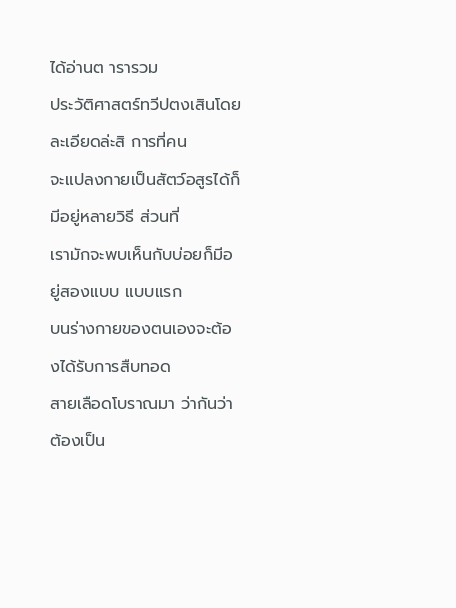ได้อ่านต ารารวม
ประวัติศาสตร์ทวีปตงเสินโดยละเอียดล่ะสิ การที่คน
จะแปลงกายเป็นสัตว์อสูรได้ก็มีอยู่หลายวิธี ส่วนที่
เรามักจะพบเห็นกับบ่อยก็มีอยู่สองแบบ แบบแรก
บนร่างกายของตนเองจะต้องได้รับการสืบทอด
สายเลือดโบราณมา ว่ากันว่าต้องเป็น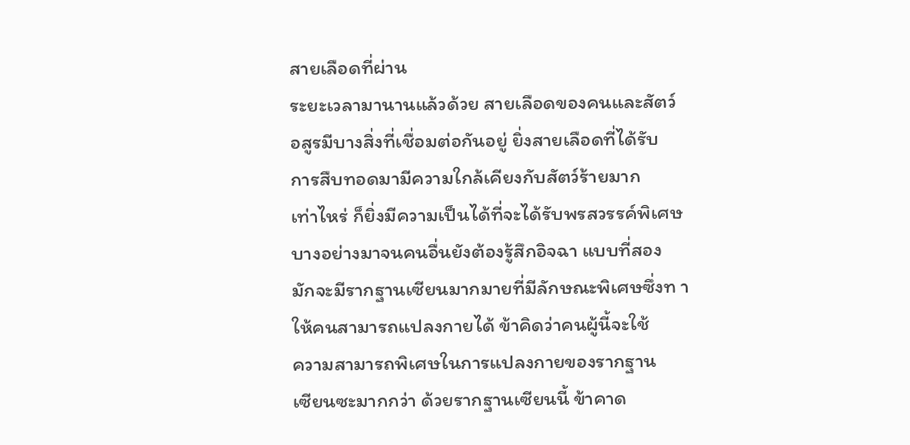สายเลือดที่ผ่าน
ระยะเวลามานานแล้วด้วย สายเลือดของคนและสัตว์
อสูรมีบางสิ่งที่เชื่อมต่อกันอยู่ ยิ่งสายเลือดที่ได้รับ
การสืบทอดมามีความใกล้เคียงกับสัตว์ร้ายมาก
เท่าไหร่ ก็ยิ่งมีความเป็นได้ที่จะได้รับพรสวรรค์พิเศษ
บางอย่างมาจนคนอื่นยังต้องรู้สึกอิจฉา แบบที่สอง
มักจะมีรากฐานเซียนมากมายที่มีลักษณะพิเศษซึ่งท า
ให้คนสามารถแปลงกายได้ ข้าคิดว่าคนผู้นี้จะใช้
ความสามารถพิเศษในการแปลงกายของรากฐาน
เซียนซะมากกว่า ด้วยรากฐานเซียนนี้ ข้าคาด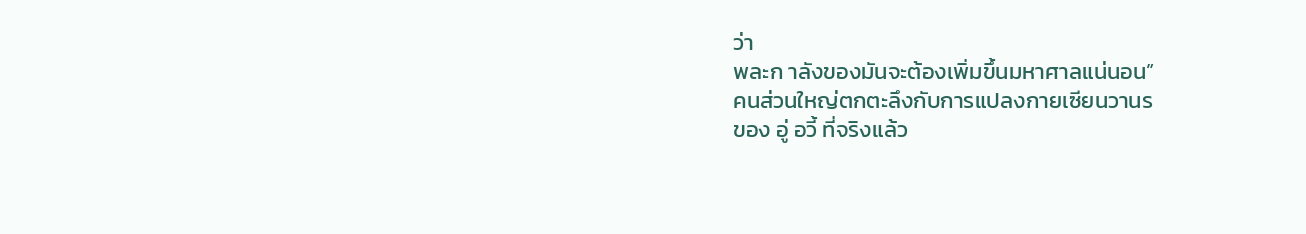ว่า
พละก าลังของมันจะต้องเพิ่มขึ้นมหาศาลแน่นอน”
คนส่วนใหญ่ตกตะลึงกับการแปลงกายเซียนวานร
ของ อู่ อวี้ ที่จริงแล้ว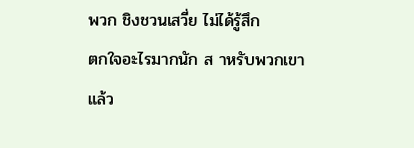พวก ชิงชวนเสวี่ย ไม่ได้รู้สึก
ตกใจอะไรมากนัก ส าหรับพวกเขาแล้ว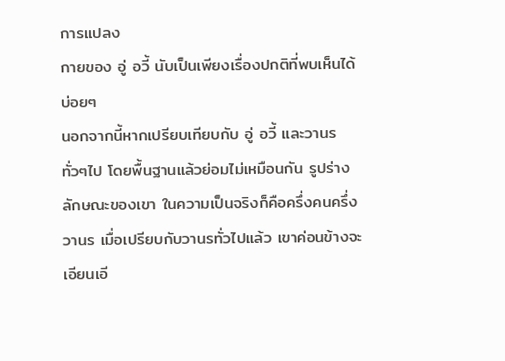การแปลง
กายของ อู่ อวี้ นับเป็นเพียงเรื่องปกติที่พบเห็นได้
บ่อยๆ
นอกจากนี้หากเปรียบเทียบกับ อู่ อวี้ และวานร
ทั่วๆไป โดยพื้นฐานแล้วย่อมไม่เหมือนกัน รูปร่าง
ลักษณะของเขา ในความเป็นจริงก็คือครึ่งคนครึ่ง
วานร เมื่อเปรียบกับวานรทั่วไปแล้ว เขาค่อนข้างจะ
เอียนเอี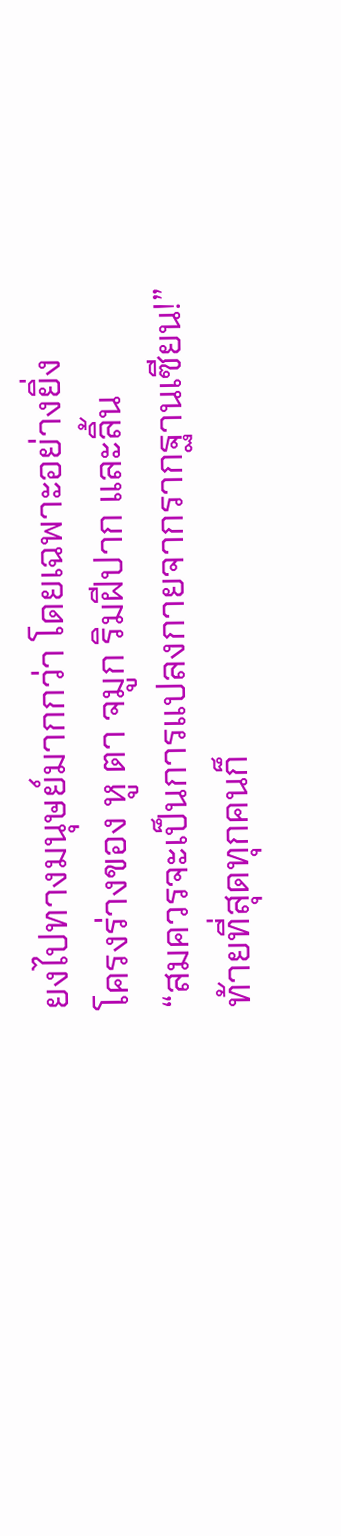ยงไปทางมนุษย์มากกว่า โดยเฉพาะอย่างยิ่ง
โครงร่างของ หู ตา จมูก ริมฝีปาก และลิ้น
“สมควรจะเป็นการแปลงกายจากรากฐานเซียน!”
ท้ายที่สุดทุกคนก็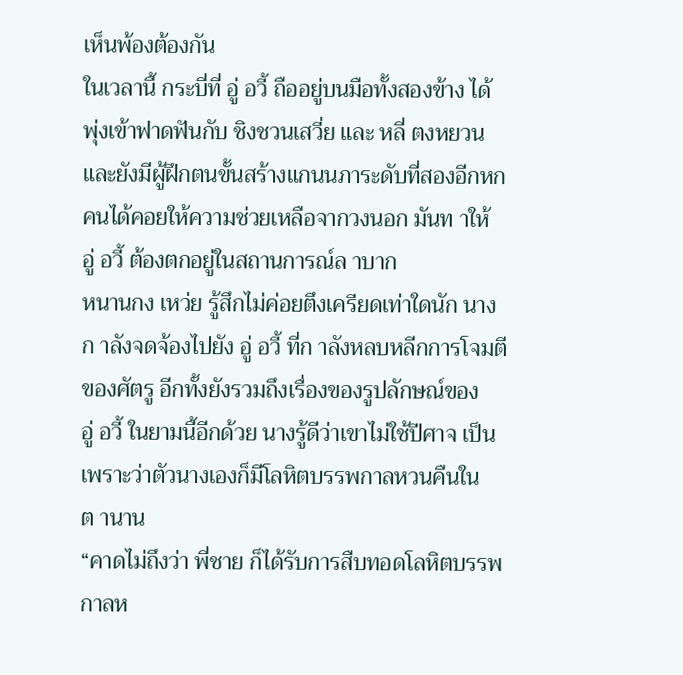เห็นพ้องต้องกัน
ในเวลานี้ กระบี่ที่ อู่ อวี้ ถืออยู่บนมือทั้งสองข้าง ได้
พุ่งเข้าฟาดฟันกับ ชิงชวนเสวี่ย และ หลี่ ตงหยวน
และยังมีผู้ฝึกตนขั้นสร้างแกนนภาระดับที่สองอีกหก
คนได้คอยให้ความช่วยเหลือจากวงนอก มันท าให้
อู่ อวี้ ต้องตกอยู่ในสถานการณ์ล าบาก
หนานกง เหว่ย รู้สึกไม่ค่อยตึงเครียดเท่าใดนัก นาง
ก าลังจดจ้องไปยัง อู่ อวี้ ที่ก าลังหลบหลีกการโจมตี
ของศัตรู อีกทั้งยังรวมถึงเรื่องของรูปลักษณ์ของ
อู่ อวี้ ในยามนี้อีกด้วย นางรู้ดีว่าเขาไม่ใช้ปีศาจ เป็น
เพราะว่าตัวนางเองก็มีโลหิตบรรพกาลหวนคืนใน
ต านาน
“คาดไม่ถึงว่า พี่ชาย ก็ได้รับการสืบทอดโลหิตบรรพ
กาลห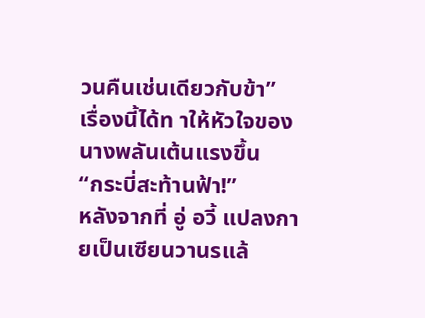วนคืนเช่นเดียวกับข้า”
เรื่องนี้ได้ท าให้หัวใจของนางพลันเต้นแรงขึ้น
“กระบี่สะท้านฟ้า!”
หลังจากที่ อู่ อวี้ แปลงกายเป็นเซียนวานรแล้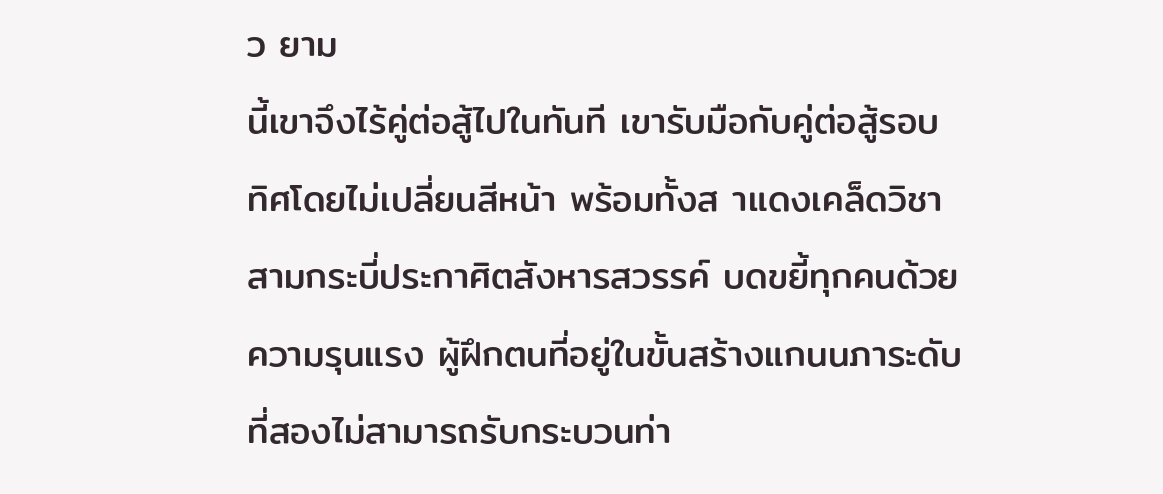ว ยาม
นี้เขาจึงไร้คู่ต่อสู้ไปในทันที เขารับมือกับคู่ต่อสู้รอบ
ทิศโดยไม่เปลี่ยนสีหน้า พร้อมทั้งส าแดงเคล็ดวิชา
สามกระบี่ประกาศิตสังหารสวรรค์ บดขยี้ทุกคนด้วย
ความรุนแรง ผู้ฝึกตนที่อยู่ในขั้นสร้างแกนนภาระดับ
ที่สองไม่สามารถรับกระบวนท่า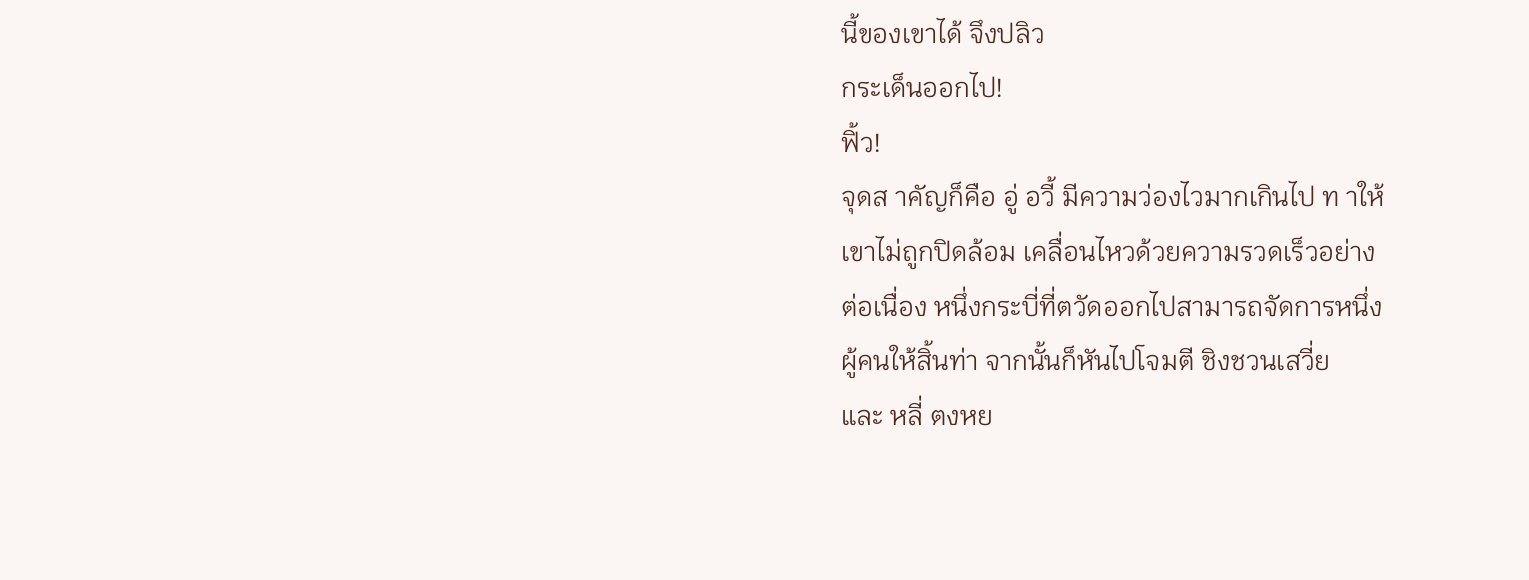นี้ของเขาได้ จึงปลิว
กระเด็นออกไป!
ฟิ้ว!
จุดส าคัญก็คือ อู่ อวี้ มีความว่องไวมากเกินไป ท าให้
เขาไม่ถูกปิดล้อม เคลื่อนไหวด้วยความรวดเร็วอย่าง
ต่อเนื่อง หนึ่งกระบี่ที่ตวัดออกไปสามารถจัดการหนึ่ง
ผู้คนให้สิ้นท่า จากนั้นก็หันไปโจมตี ชิงชวนเสวี่ย
และ หลี่ ตงหย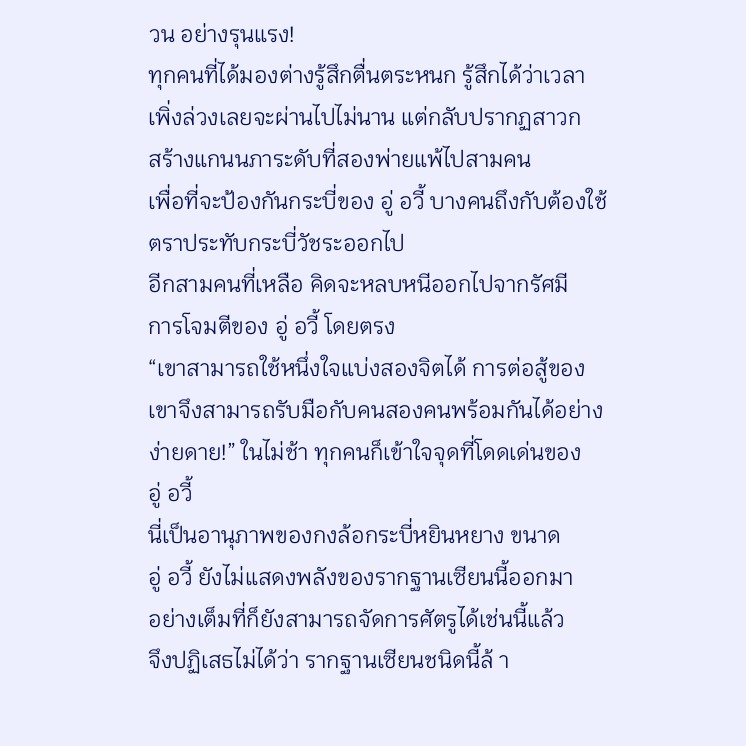วน อย่างรุนแรง!
ทุกคนที่ได้มองต่างรู้สึกตื่นตระหนก รู้สึกได้ว่าเวลา
เพิ่งล่วงเลยจะผ่านไปไม่นาน แต่กลับปรากฏสาวก
สร้างแกนนภาระดับที่สองพ่ายแพ้ไปสามคน
เพื่อที่จะป้องกันกระบี่ของ อู่ อวี้ บางคนถึงกับต้องใช้
ตราประทับกระบี่วัชระออกไป
อีกสามคนที่เหลือ คิดจะหลบหนีออกไปจากรัศมี
การโจมตีของ อู่ อวี้ โดยตรง
“เขาสามารถใช้หนึ่งใจแบ่งสองจิตได้ การต่อสู้ของ
เขาจึงสามารถรับมือกับคนสองคนพร้อมกันได้อย่าง
ง่ายดาย!” ในไม่ช้า ทุกคนก็เข้าใจจุดที่โดดเด่นของ
อู่ อวี้
นี่เป็นอานุภาพของกงล้อกระบี่หยินหยาง ขนาด
อู่ อวี้ ยังไม่แสดงพลังของรากฐานเซียนนี้ออกมา
อย่างเต็มที่ก็ยังสามารถจัดการศัตรูได้เช่นนี้แล้ว
จึงปฏิเสธไม่ได้ว่า รากฐานเซียนชนิดนี้ล้ า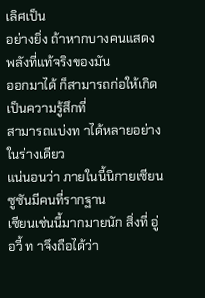เลิศเป็น
อย่างยิ่ง ถ้าหากบางคนแสดงพลังที่แท้จริงของมัน
ออกมาได้ ก็สามารถก่อให้เกิดเป็นความรู้สึกที่
สามารถแบ่งท าได้หลายอย่างในร่างเดียว
แน่นอนว่า ภายในนี้นิกายเซียนซูซันมีคนที่รากฐาน
เซียนเช่นนี้มากมายนัก สิ่งที่ อู่ อวี้ ท าจึงถือได้ว่า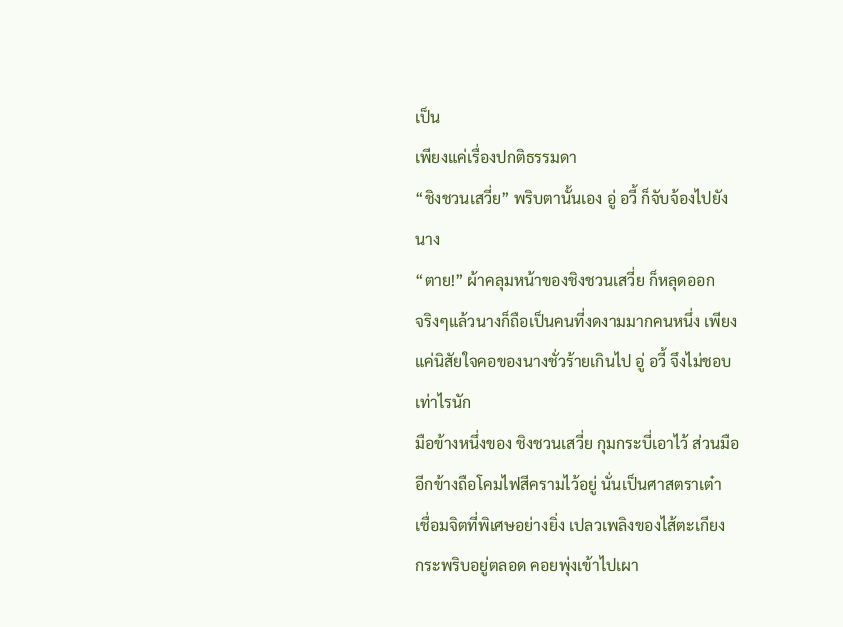เป็น
เพียงแค่เรื่องปกติธรรมดา
“ชิงชวนเสวี่ย” พริบตานั้นเอง อู่ อวี้ ก็จับจ้องไปยัง
นาง
“ตาย!” ผ้าคลุมหน้าของชิงชวนเสวี่ย ก็หลุดออก
จริงๆแล้วนางก็ถือเป็นคนที่งดงามมากคนหนึ่ง เพียง
แค่นิสัยใจคอของนางชั่วร้ายเกินไป อู่ อวี้ จึงไม่ชอบ
เท่าไรนัก
มือข้างหนึ่งของ ชิงชวนเสวี่ย กุมกระบี่เอาไว้ ส่วนมือ
อีกข้างถือโคมไฟสีครามไว้อยู่ นั่นเป็นศาสตราเต๋า
เชื่อมจิตที่พิเศษอย่างยิ่ง เปลวเพลิงของไส้ตะเกียง
กระพริบอยู่ตลอด คอยพุ่งเข้าไปเผา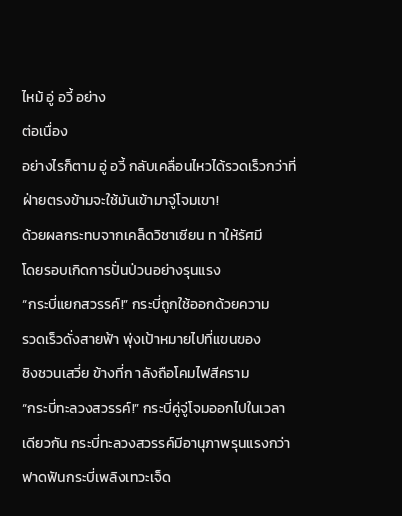ไหม้ อู่ อวี้ อย่าง
ต่อเนื่อง
อย่างไรก็ตาม อู่ อวี้ กลับเคลื่อนไหวได้รวดเร็วกว่าที่
ฝ่ายตรงข้ามจะใช้มันเข้ามาจู่โจมเขา!
ด้วยผลกระทบจากเคล็ดวิชาเซียน ท าให้รัศมี
โดยรอบเกิดการปั่นป่วนอย่างรุนแรง
“กระบี่แยกสวรรค์!” กระบี่ถูกใช้ออกด้วยความ
รวดเร็วดั่งสายฟ้า พุ่งเป้าหมายไปที่แขนของ
ชิงชวนเสวี่ย ข้างที่ก าลังถือโคมไฟสีคราม
“กระบี่ทะลวงสวรรค์!” กระบี่คู่จู่โจมออกไปในเวลา
เดียวกัน กระบี่ทะลวงสวรรค์มีอานุภาพรุนแรงกว่า
ฟาดฟันกระบี่เพลิงเทวะเจ็ด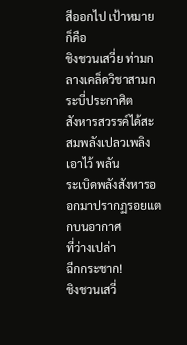สีออกไป เป้าหมายก็คือ
ชิงชวนเสวี่ย ท่ามกลางเคล็ดวิชาสามกระบี่ประกาศิต
สังหารสวรรค์ได้สะสมพลังเปลวเพลิงเอาไว้ พลัน
ระเบิดพลังสังหารออกมาปรากฏรอยแตกบนอากาศ
ที่ว่างเปล่า
ฉีกกระชาก!
ชิงชวนเสวี่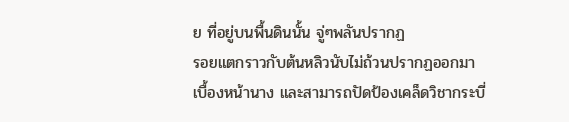ย ที่อยู่บนพื้นดินนั้น จู่ๆพลันปรากฏ
รอยแตกราวกับต้นหลิวนับไม่ถ้วนปรากฏออกมา
เบื้องหน้านาง และสามารถปัดป้องเคล็ดวิชากระบี่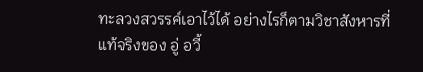ทะลวงสวรรค์เอาไว้ได้ อย่างไรก็ตามวิชาสังหารที่
แท้จริงของ อู่ อวี้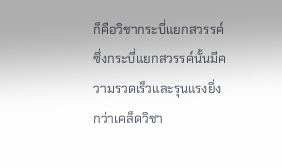ก็คือวิชากระบี่แยกสวรรค์
ซึ่งกระบี่แยกสวรรค์นั้นมีความรวดเร็วและรุนแรงยิ่ง
กว่าเคล็ดวิชา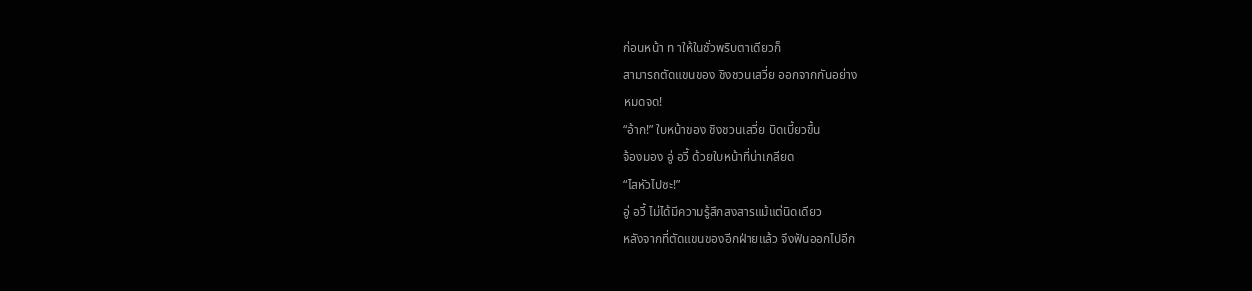ก่อนหน้า ท าให้ในชั่วพริบตาเดียวก็
สามารถตัดแขนของ ชิงชวนเสวี่ย ออกจากกันอย่าง
หมดจด!
“อ้าก!” ใบหน้าของ ชิงชวนเสวี่ย บิดเบี้ยวขึ้น
จ้องมอง อู่ อวี้ ด้วยใบหน้าที่น่าเกลียด
“ไสหัวไปซะ!”
อู่ อวี้ ไม่ได้มีความรู้สึกสงสารแม้แต่นิดเดียว
หลังจากที่ตัดแขนของอีกฝ่ายแล้ว จึงฟันออกไปอีก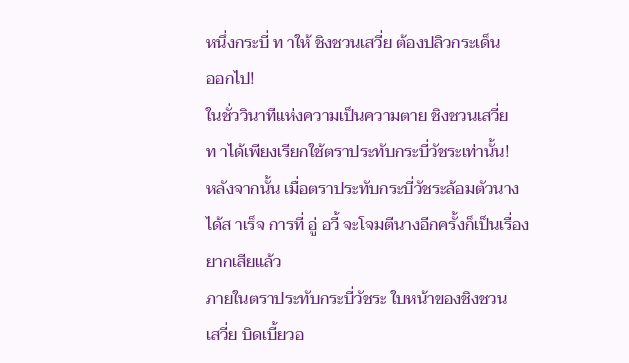หนึ่งกระบี่ ท าให้ ชิงชวนเสวี่ย ต้องปลิวกระเด็น
ออกไป!
ในชั่ววินาทีแห่งความเป็นความตาย ชิงชวนเสวี่ย
ท าได้เพียงเรียกใช้ตราประทับกระบี่วัชระเท่านั้น!
หลังจากนั้น เมื่อตราประทับกระบี่วัชระล้อมตัวนาง
ได้ส าเร็จ การที่ อู่ อวี้ จะโจมตีนางอีกครั้งก็เป็นเรื่อง
ยากเสียแล้ว
ภายในตราประทับกระบี่วัชระ ใบหน้าของชิงชวน
เสวี่ย บิดเบี้ยวอ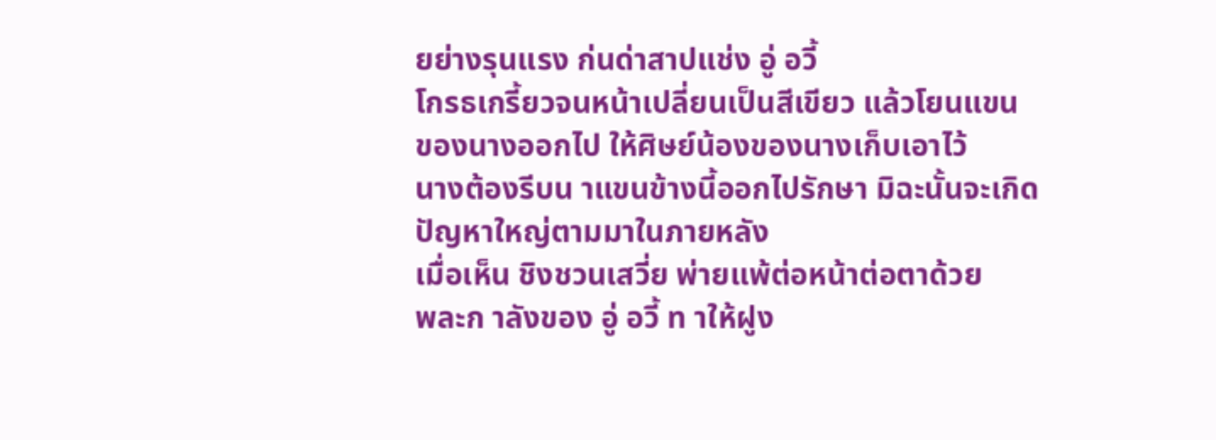ยย่างรุนแรง ก่นด่าสาปแช่ง อู่ อวี้
โกรธเกรี้ยวจนหน้าเปลี่ยนเป็นสีเขียว แล้วโยนแขน
ของนางออกไป ให้ศิษย์น้องของนางเก็บเอาไว้
นางต้องรีบน าแขนข้างนี้ออกไปรักษา มิฉะนั้นจะเกิด
ปัญหาใหญ่ตามมาในภายหลัง
เมื่อเห็น ชิงชวนเสวี่ย พ่ายแพ้ต่อหน้าต่อตาด้วย
พละก าลังของ อู่ อวี้ ท าให้ฝูง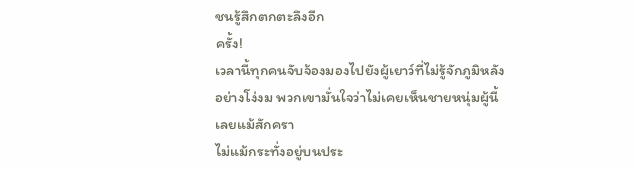ชนรู้สึกตกตะลึงอีก
ครั้ง!
เวลานี้ทุกคนจับจ้องมองไปยังผู้เยาว์ที่ไม่รู้จักภูมิหลัง
อย่างโง่งม พวกเขามั่นใจว่าไม่เคยเห็นชายหนุ่มผู้นี้
เลยแม้สักครา
ไม่แม้กระทั่งอยู่บนประ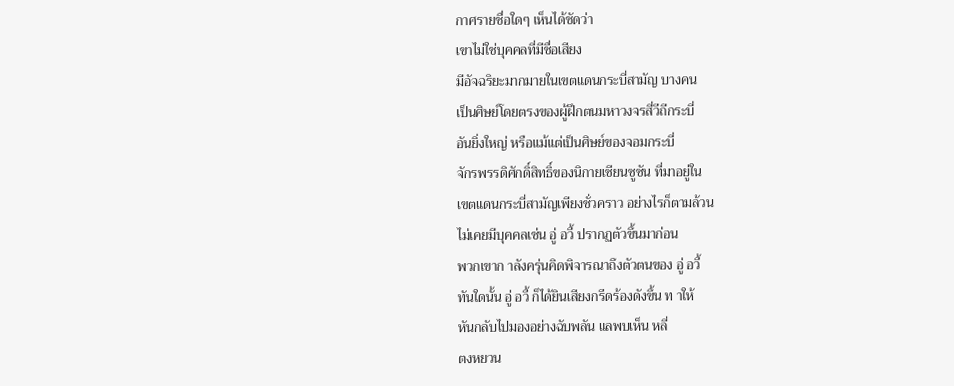กาศรายชื่อใดๆ เห็นได้ชัดว่า
เขาไม่ใช่บุคคลที่มีชื่อเสียง
มีอัจฉริยะมากมายในเขตแดนกระบี่สามัญ บางคน
เป็นศิษย์โดยตรงของผู้ฝึกตนมหาวงจรสี่วีถีกระบี่
อันยิ่งใหญ่ หรือแม้แต่เป็นศิษย์ของจอมกระบี่
จักรพรรดิศักดิ์สิทธิ์ของนิกายเซียนซูซัน ที่มาอยู่ใน
เขตแดนกระบี่สามัญเพียงชั่วคราว อย่างไรก็ตามล้วน
ไม่เคยมีบุคคลเช่น อู่ อวี้ ปรากฏตัวขึ้นมาก่อน
พวกเขาก าลังครุ่นคิดพิจารณาถึงตัวตนของ อู่ อวี้
ทันใดนั้น อู่ อวี้ ก็ได้ยินเสียงกรีดร้องดังขึ้น ท าให้
หันกลับไปมองอย่างฉับพลัน แลพบเห็น หลี่
ตงหยวน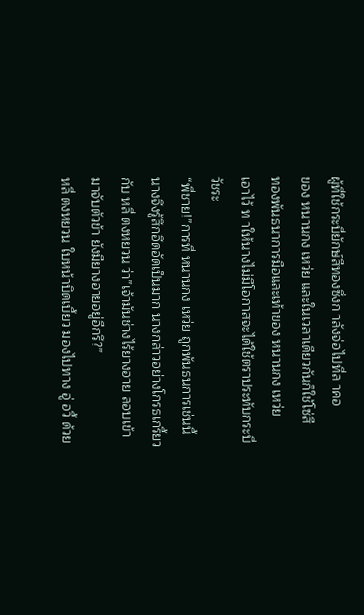ผู้ที่ใช้กระบี่ยักษ์สีทองซึ่งก าลังจ่อไปที่ล าคอ
ของ หนานกง เหว่ย และในเวลาเดียวกันก็ใช้โซ่สี
ทองพันธนาการมือและเท้าของ หนานกง เหว่ย
เอาไว้ ท าให้นางไม่มีโอกาสจะได้ใช้ตราประทับกระบี่
วัชระ
“พี่ชาย!”การที่ หนานกง เหว่ย ถูกพันธนการเช่นนี้
นางจึงรู้สึกอึดอัดเป็นมาก นางกล่าวอย่างโกรธเกรี้ยว
กับ หลี่ ตงหยวน ว่า”เจ้ามันช่างไร้ยางอาย ลอบเข้า
มาจับตัวข้า ยังมียางอายอยู่อีกรึ?”
หลี่ ตงหยวน ใบหน้าบิดเบี้ยว มองไปทาง อู่ อวี้ ด้วย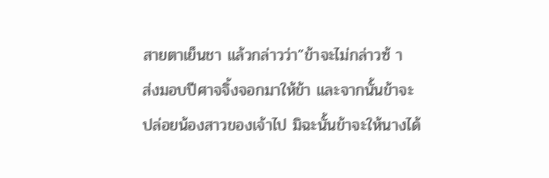สายตาเย็นชา แล้วกล่าวว่า”ข้าจะไม่กล่าวซ้ า
ส่งมอบปีศาจจิ้งจอกมาให้ข้า และจากนั้นข้าจะ
ปล่อยน้องสาวของเจ้าไป มิฉะนั้นข้าจะให้นางได้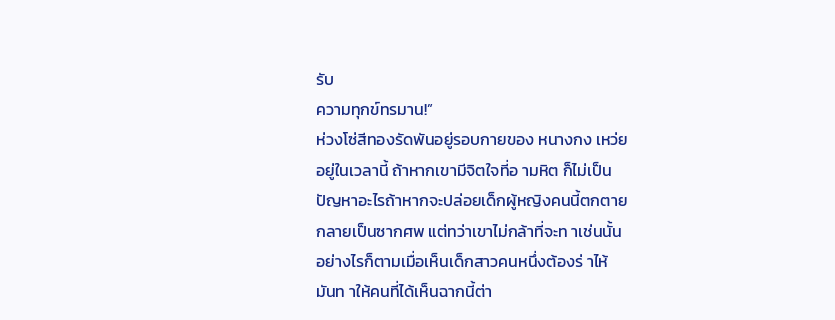รับ
ความทุกข์ทรมาน!”
ห่วงโซ่สีทองรัดพันอยู่รอบกายของ หนางกง เหว่ย
อยู่ในเวลานี้ ถ้าหากเขามีจิตใจที่อ ามหิต ก็ไม่เป็น
ปัญหาอะไรถ้าหากจะปล่อยเด็กผู้หญิงคนนี้ตกตาย
กลายเป็นซากศพ แต่ทว่าเขาไม่กล้าที่จะท าเช่นนั้น
อย่างไรก็ตามเมื่อเห็นเด็กสาวคนหนึ่งต้องร่ าไห้
มันท าให้คนที่ได้เห็นฉากนี้ต่า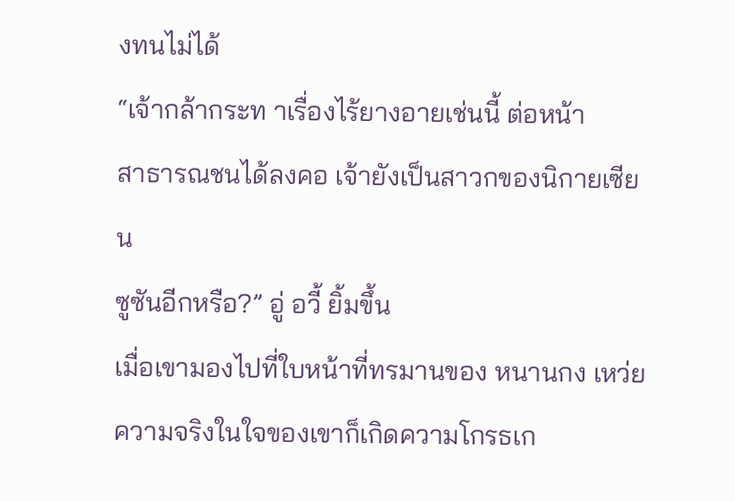งทนไม่ได้
“เจ้ากล้ากระท าเรื่องไร้ยางอายเช่นนี้ ต่อหน้า
สาธารณชนได้ลงคอ เจ้ายังเป็นสาวกของนิกายเซียน
ซูซันอีกหรือ?” อู่ อวี้ ยิ้มขึ้น
เมื่อเขามองไปที่ใบหน้าที่ทรมานของ หนานกง เหว่ย
ความจริงในใจของเขาก็เกิดความโกรธเก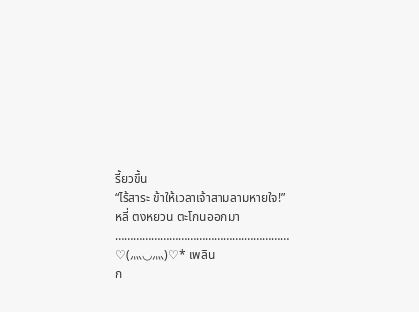รี้ยวขึ้น
“ไร้สาระ ข้าให้เวลาเจ้าสามลามหายใจ!”
หลี่ ตงหยวน ตะโกนออกมา
…………………………………….……………
♡(⺣◡⺣)♡* เพลิน
ก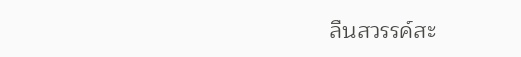ลืนสวรรค์สะ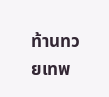ท้านทวยเทพ